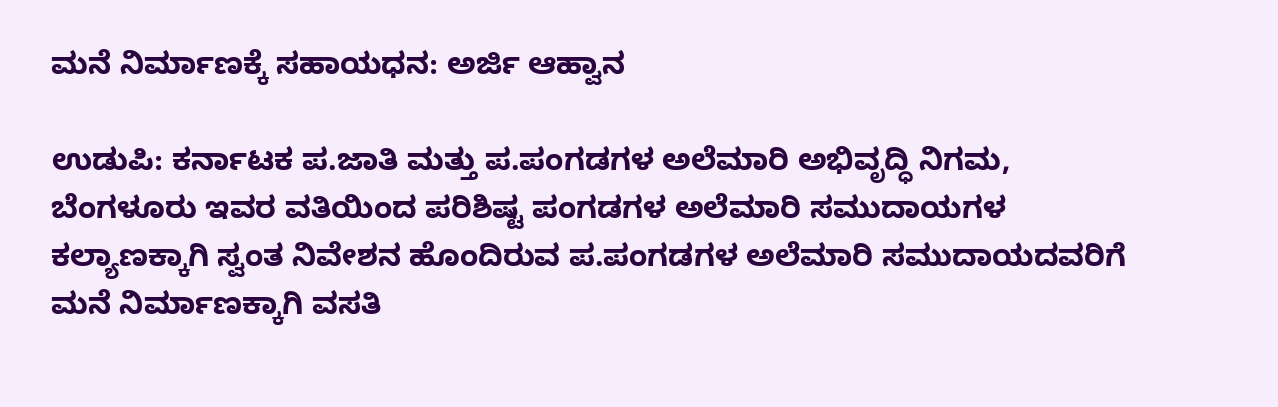ಮನೆ ನಿರ್ಮಾಣಕ್ಕೆ ಸಹಾಯಧನ: ಅರ್ಜಿ ಆಹ್ವಾನ

ಉಡುಪಿ: ಕರ್ನಾಟಕ ಪ.ಜಾತಿ ಮತ್ತು ಪ.ಪಂಗಡಗಳ ಅಲೆಮಾರಿ ಅಭಿವೃದ್ಧಿ ನಿಗಮ, ಬೆಂಗಳೂರು ಇವರ ವತಿಯಿಂದ ಪರಿಶಿಷ್ಟ ಪಂಗಡಗಳ ಅಲೆಮಾರಿ ಸಮುದಾಯಗಳ ಕಲ್ಯಾಣಕ್ಕಾಗಿ ಸ್ವಂತ ನಿವೇಶನ ಹೊಂದಿರುವ ಪ.ಪಂಗಡಗಳ ಅಲೆಮಾರಿ ಸಮುದಾಯದವರಿಗೆ ಮನೆ ನಿರ್ಮಾಣಕ್ಕಾಗಿ ವಸತಿ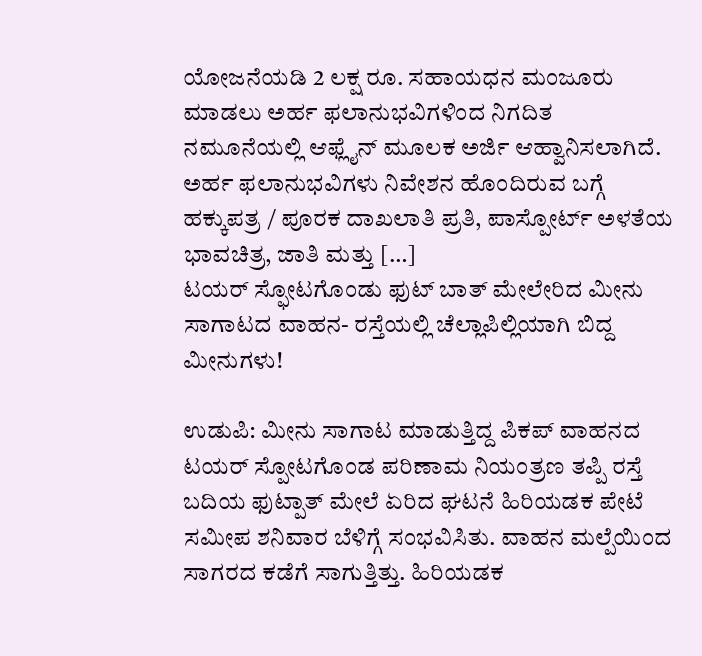ಯೋಜನೆಯಡಿ 2 ಲಕ್ಷ ರೂ. ಸಹಾಯಧನ ಮಂಜೂರು ಮಾಡಲು ಅರ್ಹ ಫಲಾನುಭವಿಗಳಿಂದ ನಿಗದಿತ ನಮೂನೆಯಲ್ಲಿ ಆಫ್ಲೈನ್ ಮೂಲಕ ಅರ್ಜಿ ಆಹ್ವಾನಿಸಲಾಗಿದೆ. ಅರ್ಹ ಫಲಾನುಭವಿಗಳು ನಿವೇಶನ ಹೊಂದಿರುವ ಬಗ್ಗೆ ಹಕ್ಕುಪತ್ರ / ಪೂರಕ ದಾಖಲಾತಿ ಪ್ರತಿ, ಪಾಸ್ಪೋರ್ಟ್ ಅಳತೆಯ ಭಾವಚಿತ್ರ, ಜಾತಿ ಮತ್ತು […]
ಟಯರ್ ಸ್ಫೋಟಗೊಂಡು ಫುಟ್ ಬಾತ್ ಮೇಲೇರಿದ ಮೀನು ಸಾಗಾಟದ ವಾಹನ- ರಸ್ತೆಯಲ್ಲಿ ಚೆಲ್ಲಾಪಿಲ್ಲಿಯಾಗಿ ಬಿದ್ದ ಮೀನುಗಳು!

ಉಡುಪಿ: ಮೀನು ಸಾಗಾಟ ಮಾಡುತ್ತಿದ್ದ ಪಿಕಪ್ ವಾಹನದ ಟಯರ್ ಸ್ಪೋಟಗೊಂಡ ಪರಿಣಾಮ ನಿಯಂತ್ರಣ ತಪ್ಪಿ ರಸ್ತೆ ಬದಿಯ ಫುಟ್ಪಾತ್ ಮೇಲೆ ಏರಿದ ಘಟನೆ ಹಿರಿಯಡಕ ಪೇಟೆ ಸಮೀಪ ಶನಿವಾರ ಬೆಳಿಗ್ಗೆ ಸಂಭವಿಸಿತು. ವಾಹನ ಮಲ್ಪೆಯಿಂದ ಸಾಗರದ ಕಡೆಗೆ ಸಾಗುತ್ತಿತ್ತು. ಹಿರಿಯಡಕ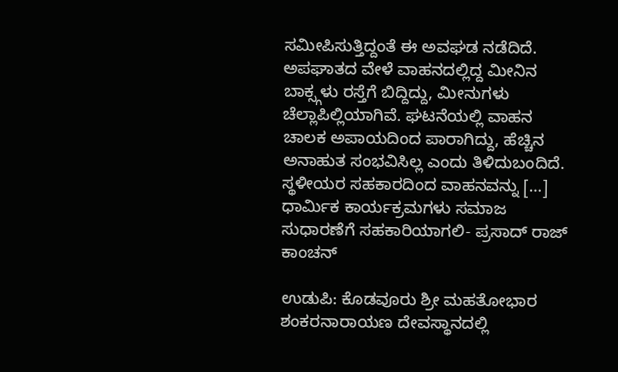ಸಮೀಪಿಸುತ್ತಿದ್ದಂತೆ ಈ ಅವಘಡ ನಡೆದಿದೆ. ಅಪಘಾತದ ವೇಳೆ ವಾಹನದಲ್ಲಿದ್ದ ಮೀನಿನ ಬಾಕ್ಸ್ಗಳು ರಸ್ತೆಗೆ ಬಿದ್ದಿದ್ದು, ಮೀನುಗಳು ಚೆಲ್ಲಾಪಿಲ್ಲಿಯಾಗಿವೆ. ಘಟನೆಯಲ್ಲಿ ವಾಹನ ಚಾಲಕ ಅಪಾಯದಿಂದ ಪಾರಾಗಿದ್ದು, ಹೆಚ್ಚಿನ ಅನಾಹುತ ಸಂಭವಿಸಿಲ್ಲ ಎಂದು ತಿಳಿದುಬಂದಿದೆ. ಸ್ಥಳೀಯರ ಸಹಕಾರದಿಂದ ವಾಹನವನ್ನು […]
ಧಾರ್ಮಿಕ ಕಾರ್ಯಕ್ರಮಗಳು ಸಮಾಜ ಸುಧಾರಣೆಗೆ ಸಹಕಾರಿಯಾಗಲಿ- ಪ್ರಸಾದ್ ರಾಜ್ ಕಾಂಚನ್

ಉಡುಪಿ: ಕೊಡವೂರು ಶ್ರೀ ಮಹತೋಭಾರ ಶಂಕರನಾರಾಯಣ ದೇವಸ್ಥಾನದಲ್ಲಿ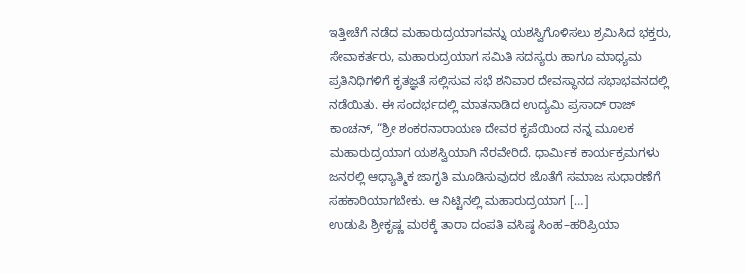ಇತ್ತೀಚೆಗೆ ನಡೆದ ಮಹಾರುದ್ರಯಾಗವನ್ನು ಯಶಸ್ವಿಗೊಳಿಸಲು ಶ್ರಮಿಸಿದ ಭಕ್ತರು, ಸೇವಾಕರ್ತರು, ಮಹಾರುದ್ರಯಾಗ ಸಮಿತಿ ಸದಸ್ಯರು ಹಾಗೂ ಮಾಧ್ಯಮ ಪ್ರತಿನಿಧಿಗಳಿಗೆ ಕೃತಜ್ಞತೆ ಸಲ್ಲಿಸುವ ಸಭೆ ಶನಿವಾರ ದೇವಸ್ಥಾನದ ಸಭಾಭವನದಲ್ಲಿ ನಡೆಯಿತು. ಈ ಸಂದರ್ಭದಲ್ಲಿ ಮಾತನಾಡಿದ ಉದ್ಯಮಿ ಪ್ರಸಾದ್ ರಾಜ್ ಕಾಂಚನ್, “ಶ್ರೀ ಶಂಕರನಾರಾಯಣ ದೇವರ ಕೃಪೆಯಿಂದ ನನ್ನ ಮೂಲಕ ಮಹಾರುದ್ರಯಾಗ ಯಶಸ್ವಿಯಾಗಿ ನೆರವೇರಿದೆ. ಧಾರ್ಮಿಕ ಕಾರ್ಯಕ್ರಮಗಳು ಜನರಲ್ಲಿ ಆಧ್ಯಾತ್ಮಿಕ ಜಾಗೃತಿ ಮೂಡಿಸುವುದರ ಜೊತೆಗೆ ಸಮಾಜ ಸುಧಾರಣೆಗೆ ಸಹಕಾರಿಯಾಗಬೇಕು. ಆ ನಿಟ್ಟಿನಲ್ಲಿ ಮಹಾರುದ್ರಯಾಗ […]
ಉಡುಪಿ ಶ್ರೀಕೃಷ್ಣ ಮಠಕ್ಕೆ ತಾರಾ ದಂಪತಿ ವಸಿಷ್ಠ ಸಿಂಹ–ಹರಿಪ್ರಿಯಾ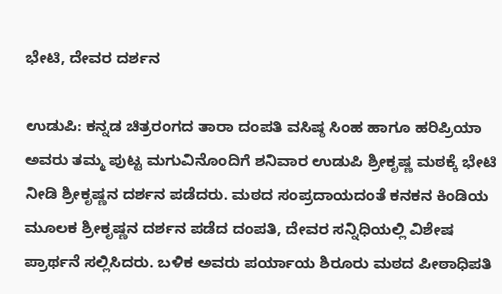ಭೇಟಿ, ದೇವರ ದರ್ಶನ

ಉಡುಪಿ: ಕನ್ನಡ ಚಿತ್ರರಂಗದ ತಾರಾ ದಂಪತಿ ವಸಿಷ್ಠ ಸಿಂಹ ಹಾಗೂ ಹರಿಪ್ರಿಯಾ ಅವರು ತಮ್ಮ ಪುಟ್ಟ ಮಗುವಿನೊಂದಿಗೆ ಶನಿವಾರ ಉಡುಪಿ ಶ್ರೀಕೃಷ್ಣ ಮಠಕ್ಕೆ ಭೇಟಿ ನೀಡಿ ಶ್ರೀಕೃಷ್ಣನ ದರ್ಶನ ಪಡೆದರು. ಮಠದ ಸಂಪ್ರದಾಯದಂತೆ ಕನಕನ ಕಿಂಡಿಯ ಮೂಲಕ ಶ್ರೀಕೃಷ್ಣನ ದರ್ಶನ ಪಡೆದ ದಂಪತಿ, ದೇವರ ಸನ್ನಿಧಿಯಲ್ಲಿ ವಿಶೇಷ ಪ್ರಾರ್ಥನೆ ಸಲ್ಲಿಸಿದರು. ಬಳಿಕ ಅವರು ಪರ್ಯಾಯ ಶಿರೂರು ಮಠದ ಪೀಠಾಧಿಪತಿ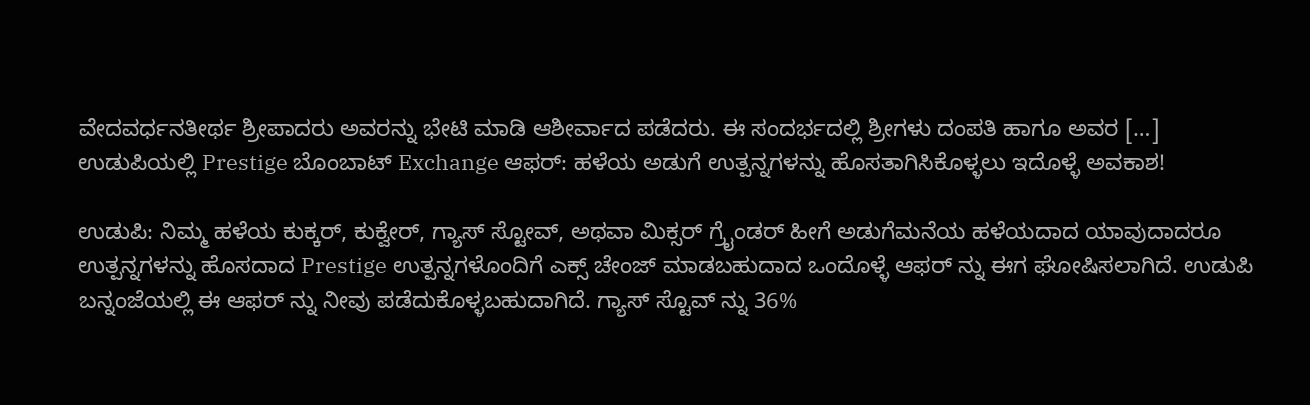ವೇದವರ್ಧನತೀರ್ಥ ಶ್ರೀಪಾದರು ಅವರನ್ನು ಭೇಟಿ ಮಾಡಿ ಆಶೀರ್ವಾದ ಪಡೆದರು. ಈ ಸಂದರ್ಭದಲ್ಲಿ ಶ್ರೀಗಳು ದಂಪತಿ ಹಾಗೂ ಅವರ […]
ಉಡುಪಿಯಲ್ಲಿ Prestige ಬೊಂಬಾಟ್ Exchange ಆಫರ್: ಹಳೆಯ ಅಡುಗೆ ಉತ್ಪನ್ನಗಳನ್ನು ಹೊಸತಾಗಿಸಿಕೊಳ್ಳಲು ಇದೊಳ್ಳೆ ಅವಕಾಶ!

ಉಡುಪಿ: ನಿಮ್ಮ ಹಳೆಯ ಕುಕ್ಕರ್, ಕುಕ್ವೇರ್, ಗ್ಯಾಸ್ ಸ್ಟೋವ್, ಅಥವಾ ಮಿಕ್ಸರ್ ಗ್ರೈಂಡರ್ ಹೀಗೆ ಅಡುಗೆಮನೆಯ ಹಳೆಯದಾದ ಯಾವುದಾದರೂ ಉತ್ಪನ್ನಗಳನ್ನು ಹೊಸದಾದ Prestige ಉತ್ಪನ್ನಗಳೊಂದಿಗೆ ಎಕ್ಸ್ ಚೇಂಜ್ ಮಾಡಬಹುದಾದ ಒಂದೊಳ್ಳೆ ಆಫರ್ ನ್ನು ಈಗ ಘೋಷಿಸಲಾಗಿದೆ. ಉಡುಪಿ ಬನ್ನಂಜೆಯಲ್ಲಿ ಈ ಆಫರ್ ನ್ನು ನೀವು ಪಡೆದುಕೊಳ್ಳಬಹುದಾಗಿದೆ. ಗ್ಯಾಸ್ ಸ್ಟೊವ್ ನ್ನು 36%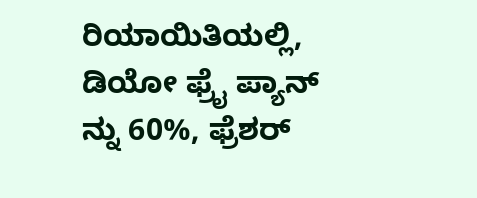ರಿಯಾಯಿತಿಯಲ್ಲಿ, ಡಿಯೋ ಫ್ರೈ ಪ್ಯಾನ್ ನ್ನು 60%, ಫ್ರೆಶರ್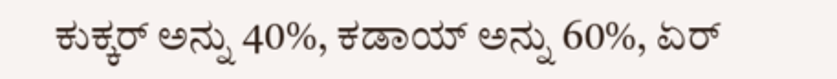ಕುಕ್ಕರ್ ಅನ್ನು 40%, ಕಡಾಯ್ ಅನ್ನು 60%, ಏರ್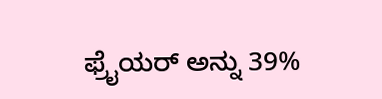ಫ್ರೈಯರ್ ಅನ್ನು 39%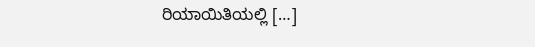ರಿಯಾಯಿತಿಯಲ್ಲಿ […]